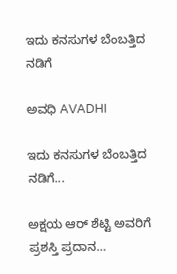ಇದು ಕನಸುಗಳ ಬೆಂಬತ್ತಿದ ನಡಿಗೆ‍

ಅವಧಿ AVADHI

ಇದು ಕನಸುಗಳ ಬೆಂಬತ್ತಿದ ನಡಿಗೆ...

ಅಕ್ಷಯ ಆರ್ ಶೆಟ್ಟಿ ಅವರಿಗೆ ಪ್ರಶಸ್ತಿ ಪ್ರದಾನ…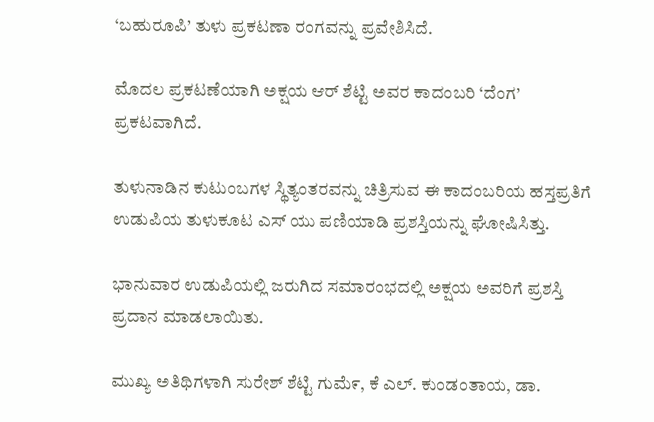‘ಬಹುರೂಪಿ’ ತುಳು ಪ್ರಕಟಣಾ ರಂಗವನ್ನು ಪ್ರವೇಶಿಸಿದೆ.

ಮೊದಲ ಪ್ರಕಟಣೆಯಾಗಿ ಅಕ್ಷಯ ಆರ್ ಶೆಟ್ಟಿ ಅವರ ಕಾದಂಬರಿ ‘ದೆಂಗ’ ಪ್ರಕಟವಾಗಿದೆ.

ತುಳುನಾಡಿನ ಕುಟುಂಬಗಳ ಸ್ಥಿತ್ಯಂತರವನ್ನು ಚಿತ್ರಿಸುವ ಈ ಕಾದಂಬರಿಯ ಹಸ್ತಪ್ರತಿಗೆ ಉಡುಪಿಯ ತುಳುಕೂಟ ಎಸ್ ಯು ಪಣಿಯಾಡಿ ಪ್ರಶಸ್ತಿಯನ್ನು ಘೋಷಿಸಿತ್ತು.

ಭಾನುವಾರ ಉಡುಪಿಯಲ್ಲಿ ಜರುಗಿದ ಸಮಾರಂಭದಲ್ಲಿ ಅಕ್ಷಯ ಅವರಿಗೆ ಪ್ರಶಸ್ತಿ ಪ್ರದಾನ ಮಾಡಲಾಯಿತು.

ಮುಖ್ಯ ಅತಿಥಿಗಳಾಗಿ ಸುರೇಶ್ ಶೆಟ್ಟಿ ಗುಮೆ೯, ಕೆ ಎಲ್. ಕುಂಡಂತಾಯ, ಡಾ.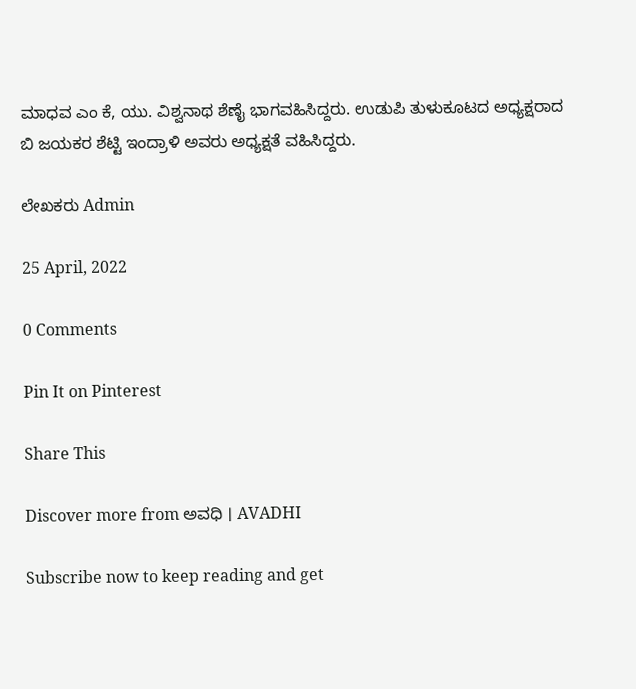ಮಾಧವ ಎಂ ಕೆ, ಯು. ವಿಶ್ವನಾಥ ಶೆಣೈ ಭಾಗವಹಿಸಿದ್ದರು. ಉಡುಪಿ ತುಳುಕೂಟದ ಅಧ್ಯಕ್ಷರಾದ ಬಿ ಜಯಕರ ಶೆಟ್ಟಿ ಇಂದ್ರಾಳಿ ಅವರು ಅಧ್ಯಕ್ಷತೆ ವಹಿಸಿದ್ದರು.

ಲೇಖಕರು Admin

25 April, 2022

0 Comments

Pin It on Pinterest

Share This

Discover more from ಅವಧಿ । AVADHI

Subscribe now to keep reading and get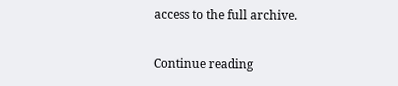access to the full archive.

Continue reading